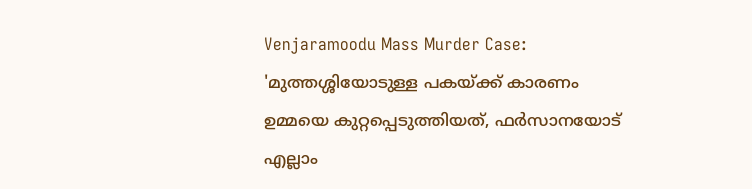Venjaramoodu Mass Murder Case: 'മുത്തശ്ശിയോടുള്ള പകയ്ക്ക് കാരണം ഉമ്മയെ കുറ്റപ്പെടുത്തിയത്, ഫർസാനയോട് എല്ലാം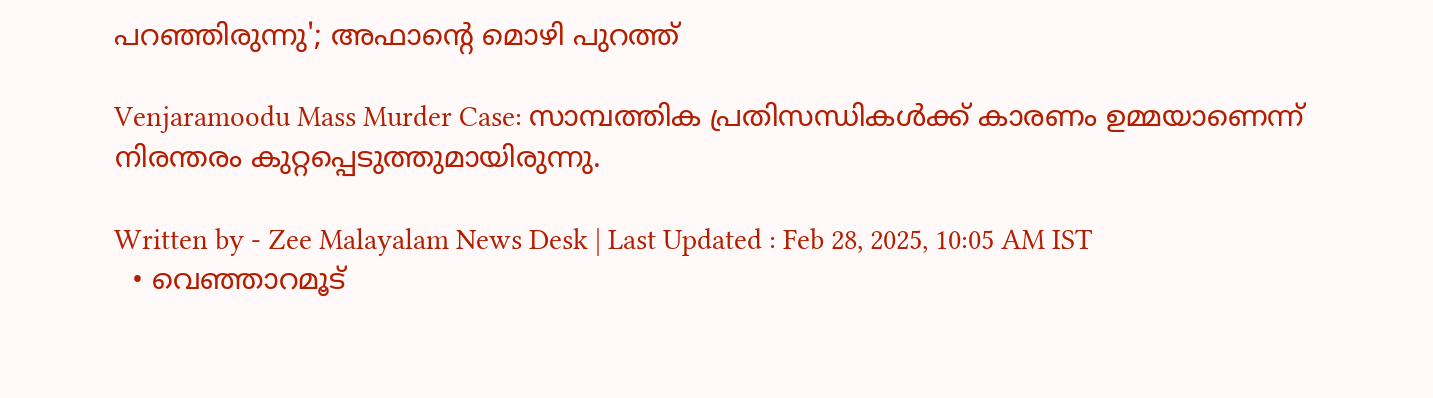പറഞ്ഞിരുന്നു'; അഫാന്റെ മൊഴി പുറത്ത്

Venjaramoodu Mass Murder Case: സാമ്പത്തിക പ്രതിസന്ധികൾക്ക് കാരണം ഉമ്മയാണെന്ന് നിരന്തരം കുറ്റപ്പെടുത്തുമായിരുന്നു.

Written by - Zee Malayalam News Desk | Last Updated : Feb 28, 2025, 10:05 AM IST
  • വെഞ്ഞാറമൂട്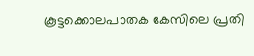കൂട്ടക്കൊലപാതക കേസിലെ പ്രതി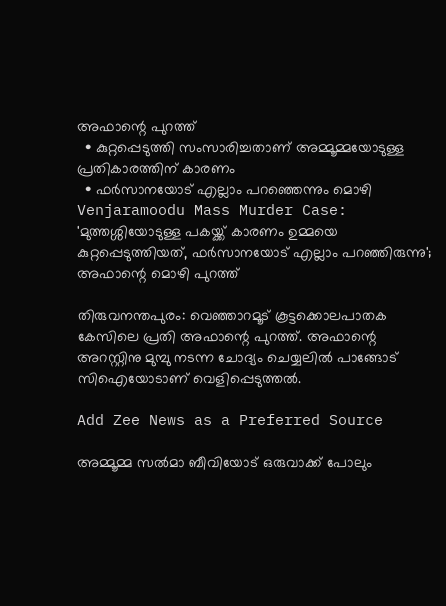അഫാന്റെ പുറത്ത്
  • കുറ്റപ്പെടുത്തി സംസാരിച്ചതാണ് അമ്മൂമ്മയോടുള്ള പ്രതികാരത്തിന് കാരണം
  • ഫർസാനയോട് എല്ലാം പറഞ്ഞെന്നും മൊഴി
Venjaramoodu Mass Murder Case: 'മുത്തശ്ശിയോടുള്ള പകയ്ക്ക് കാരണം ഉമ്മയെ കുറ്റപ്പെടുത്തിയത്, ഫർസാനയോട് എല്ലാം പറഞ്ഞിരുന്നു'; അഫാന്റെ മൊഴി പുറത്ത്

തിരുവനന്തപുരം: വെഞ്ഞാറമൂട് കൂട്ടക്കൊലപാതക കേസിലെ പ്രതി അഫാന്റെ പുറത്ത്. അഫാന്റെ അറസ്റ്റിനു മുമ്പു നടന്ന ചോദ്യം ചെയ്യലിൽ പാങ്ങോട് സിഐയോടാണ് വെളിപ്പെടുത്തൽ.

Add Zee News as a Preferred Source

അമ്മൂമ്മ സൽമാ ബീവിയോട് ഒരുവാക്ക് പോലും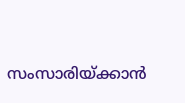സംസാരിയ്ക്കാൻ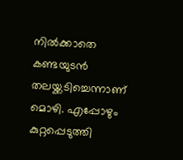നിൽക്കാതെ കണ്ടയുടൻ തലയ്ക്കടിച്ചെന്നാണ് മൊഴി. എപ്പോഴും കുറ്റപ്പെടുത്തി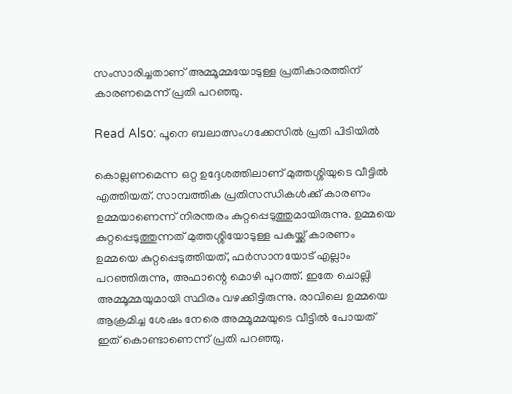സംസാരിച്ചതാണ് അമ്മൂമ്മയോടുള്ള പ്രതികാരത്തിന് കാരണമെന്ന് പ്രതി പറഞ്ഞു.

Read Also: പൂനെ ബലാത്സംഗക്കേസിൽ പ്രതി പിടിയിൽ

കൊല്ലണമെന്ന ഒറ്റ ഉദ്ദേശത്തിലാണ് മുത്തശ്ശിയുടെ വീട്ടിൽ എത്തിയത്. സാമ്പത്തിക പ്രതിസന്ധികൾക്ക് കാരണം ഉമ്മയാണെന്ന് നിരന്തരം കുറ്റപ്പെടുത്തുമായിരുന്നു. ഉമ്മയെ കുറ്റപ്പെടുത്തുന്നത് മുത്തശ്ശിയോടുള്ള പകയ്ക്ക് കാരണം ഉമ്മയെ കുറ്റപ്പെടുത്തിയത്, ഫർസാനയോട് എല്ലാം പറഞ്ഞിരുന്നു, അഫാന്റെ മൊഴി പുറത്ത്. ഇതേ ചൊല്ലി അമ്മൂമ്മയുമായി സ്ഥിരം വഴക്കിട്ടിരുന്നു. രാവിലെ ഉമ്മയെ ആക്രമിച്ച ശേഷം നേരെ അമ്മൂമ്മയുടെ വീട്ടിൽ പോയത് ഇത് കൊണ്ടാണെന്ന് പ്രതി പറഞ്ഞു.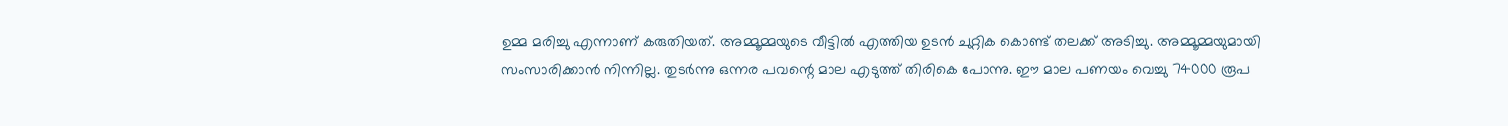ഉമ്മ മരിച്ചു എന്നാണ് കരുതിയത്. അമ്മൂമ്മയുടെ വീട്ടിൽ എത്തിയ ഉടൻ ചുറ്റിക കൊണ്ട് തലക്ക് അടിച്ചു. അമ്മൂമ്മയുമായി സംസാരിക്കാൻ നിന്നില്ല. തുടർന്നു ഒന്നര പവന്റെ മാല എടുത്ത് തിരികെ പോന്നു. ഈ മാല പണയം വെച്ചു 74000 രൂപ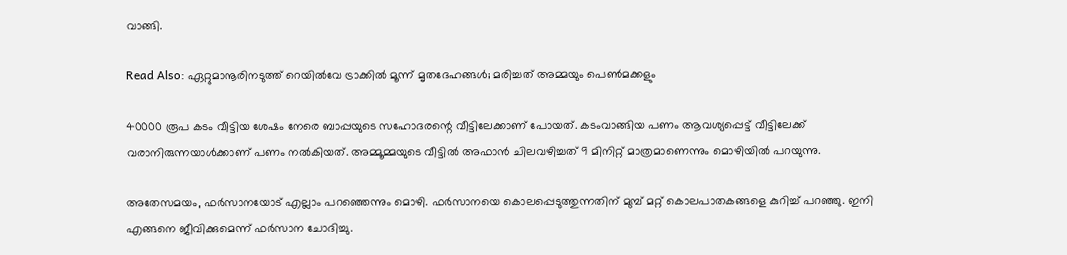വാങ്ങി.

Read Also: ഏറ്റുമാനൂരിനടുത്ത് റെയിൽവേ ട്രാക്കിൽ മൂന്ന് മൃതദേഹങ്ങൾ; മരിച്ചത് അമ്മയും പെൺമക്കളും

40000 രൂപ കടം വീട്ടിയ ശേഷം നേരെ ബാപ്പയുടെ സഹോദരന്റെ വീട്ടിലേക്കാണ് പോയത്. കടംവാങ്ങിയ പണം ആവശ്യപ്പെട്ട് വീട്ടിലേക്ക് വരാനിരുന്നയാൾക്കാണ് പണം നൽകിയത്. അമ്മൂമ്മയുടെ വീട്ടിൽ അഫാൻ ചിലവഴിച്ചത് 9 മിനിറ്റ് മാത്രമാണെന്നും മൊഴിയിൽ പറയുന്നു.

അതേസമയം, ഫർസാനയോട് എല്ലാം പറഞ്ഞെന്നും മൊഴി. ഫർസാനയെ കൊലപ്പെടുത്തുന്നതിന് മുമ്പ് മറ്റ് കൊലപാതകങ്ങളെ കുറിച്ച് പറഞ്ഞു. ഇനി എങ്ങനെ ജീവിക്കുമെന്ന് ഫർസാന ചോദിച്ചു.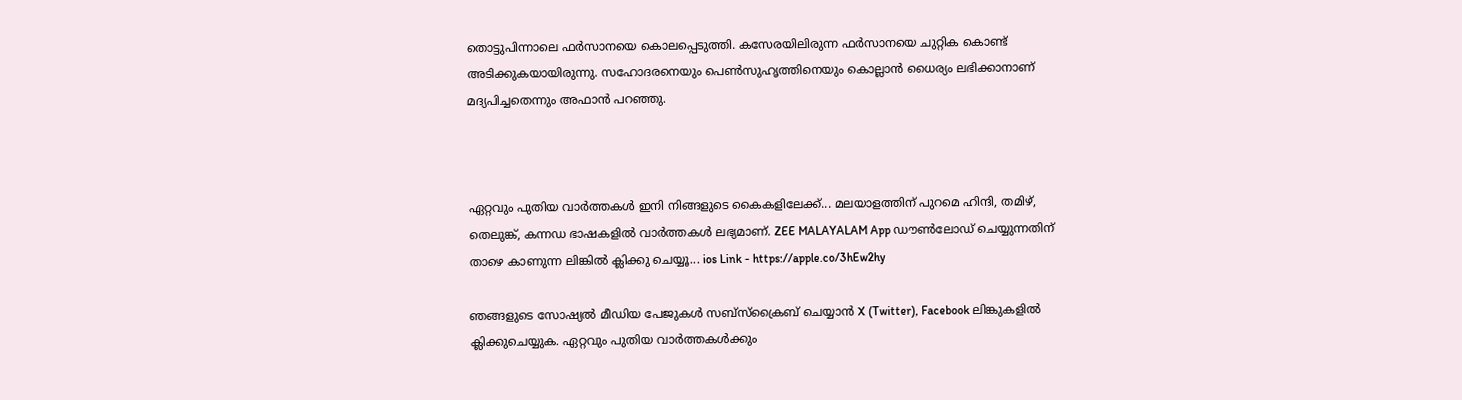തൊട്ടുപിന്നാലെ ഫർസാനയെ കൊലപ്പെടുത്തി. കസേരയിലിരുന്ന ഫർ‍സാനയെ ചുറ്റിക കൊണ്ട് അടിക്കുകയായിരുന്നു. സഹോദരനെയും പെൺസുഹൃത്തിനെയും കൊല്ലാൻ ധൈര്യം ലഭിക്കാനാണ് മദ്യപിച്ചതെന്നും അഫാൻ പറഞ്ഞു.



ഏറ്റവും പുതിയ വാർത്തകൾ ഇനി നിങ്ങളുടെ കൈകളിലേക്ക്... മലയാളത്തിന് പുറമെ ഹിന്ദി, തമിഴ്, തെലുങ്ക്, കന്നഡ ഭാഷകളില്‍ വാര്‍ത്തകള്‍ ലഭ്യമാണ്. ZEE MALAYALAM App ഡൗൺലോഡ് ചെയ്യുന്നതിന് താഴെ കാണുന്ന ലിങ്കിൽ ക്ലിക്കു ചെയ്യൂ... ios Link - https://apple.co/3hEw2hy

ഞങ്ങളുടെ സോഷ്യൽ മീഡിയ പേജുകൾ സബ്‌സ്‌ക്രൈബ് ചെയ്യാൻ X (Twitter), Facebook ലിങ്കുകളിൽ ക്ലിക്കുചെയ്യുക. ഏറ്റവും പുതിയ വാര്‍ത്തകൾക്കും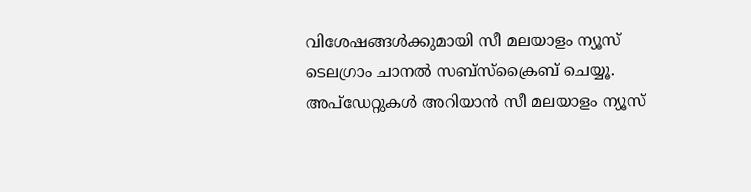വിശേഷങ്ങൾക്കുമായി സീ മലയാളം ന്യൂസ് ടെലഗ്രാം ചാനല്‍ സബ്‌സ്‌ക്രൈബ് ചെയ്യൂ. അപ്ഡേറ്റുകൾ അറിയാൻ സീ മലയാളം ന്യൂസ്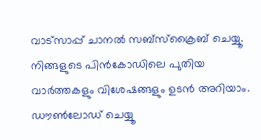വാട്സാപ്പ് ചാനൽ സബ്‌സ്‌ക്രൈബ് ചെയ്യൂ. നിങ്ങളുടെ പിൻകോഡിലെ പുതിയ വാർത്തകളും വിശേഷങ്ങളും ഉടൻ അറിയാം. ഡൗൺലോഡ് ചെയ്യൂ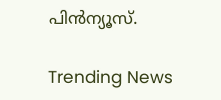പിൻന്യൂസ്.

Trending News